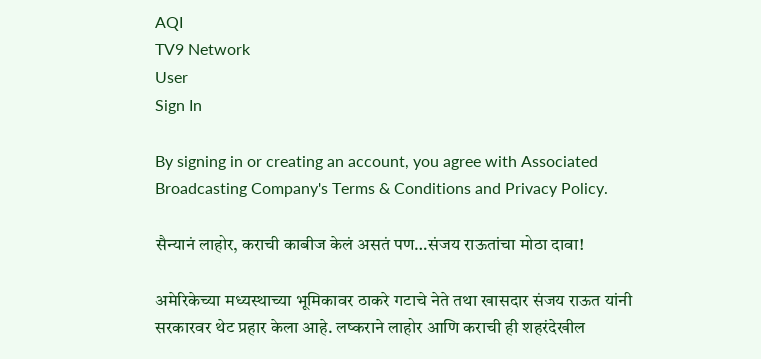AQI
TV9 Network
User
Sign In

By signing in or creating an account, you agree with Associated Broadcasting Company's Terms & Conditions and Privacy Policy.

सैन्यानं लाहोर, कराची काबीज केलं असतं पण…संजय राऊतांचा मोठा दावा!

अमेरिकेच्या मध्यस्थाच्या भूमिकावर ठाकरे गटाचे नेते तथा खासदार संजय राऊत यांनी सरकारवर थेट प्रहार केला आहे. लष्कराने लाहोर आणि कराची ही शहरंदेखील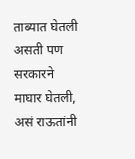ताब्यात घेतली असती पण सरकारने माघार घेतली, असं राऊतांनी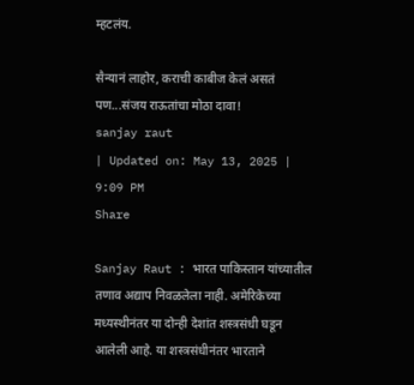म्हटलंय.

सैन्यानं लाहोर, कराची काबीज केलं असतं पण...संजय राऊतांचा मोठा दावा!
sanjay raut
| Updated on: May 13, 2025 | 9:09 PM
Share

Sanjay Raut : भारत पाकिस्तान यांच्यातील तणाव अद्याप निवळलेला नाही. अमेरिकेच्या मध्यस्थीनंतर या दोन्ही देशांत शस्त्रसंधी घडून आलेली आहे. या शस्त्रसंधीनंतर भारताने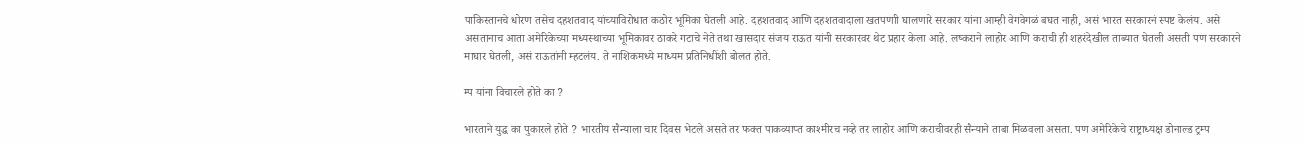पाकिस्तानचे धोरण तसेच दहशतवाद यांच्याविरोधात कठोर भूमिका घेतली आहे. दहशतवाद आणि दहशतवादाला खतपणाी घालणारे सरकार यांना आम्ही वेगवेगळं बघत नाही, असं भारत सरकारनं स्पष्ट केलंय. असे असतानाच आता अमेरिकेच्या मध्यस्थाच्या भूमिकावर ठाकरे गटाचे नेते तथा खासदार संजय राऊत यांनी सरकारवर थेट प्रहार केला आहे. लष्कराने लाहोर आणि कराची ही शहरंदेखील ताब्यात घेतली असती पण सरकारने माघार घेतली, असं राऊतांनी म्हटलंय. ते नाशिकमध्ये माध्यम प्रतिनिधींशी बोलत होते.

म्प यांना विचारले होते का ?

भारताने युद्ध का पुकारले होते ? भारतीय सैन्याला चार दिवस भेटले असते तर फक्त पाकव्याप्त काश्मीरच नव्हे तर लाहोर आणि कराचीवरही सैन्याने ताबा मिळवला असता. पण अमेरिकेचे राष्ट्राध्यक्ष डोनाल्ड ट्रम्प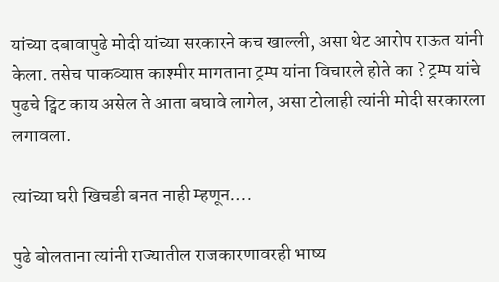यांच्या दबावापुढे मोदी यांच्या सरकारने कच खाल्ली, असा थेट आरोप राऊत यांनी केला. तसेच पाकव्याप्त काश्मीर मागताना ट्रम्प यांना विचारले होते का ? ट्रम्प यांचे पुढचे ट्विट काय असेल ते आता बघावे लागेल, असा टोलाही त्यांनी मोदी सरकारला लगावला.

त्यांच्या घरी खिचडी बनत नाही म्हणून….

पुढे बोलताना त्यांनी राज्यातील राजकारणावरही भाष्य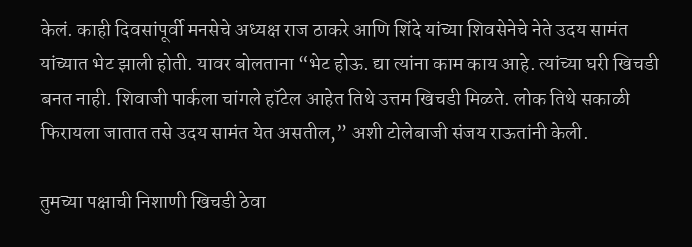केलं. काही दिवसांपूर्वी मनसेचे अध्यक्ष राज ठाकरे आणि शिंदे यांच्या शिवसेनेचे नेते उदय सामंत यांच्यात भेट झाली होती. यावर बोलताना “भेट होऊ. द्या त्यांना काम काय आहे. त्यांच्या घरी खिचडी बनत नाही. शिवाजी पार्कला चांगले हॉटेल आहेत तिथे उत्तम खिचडी मिळते. लोक तिथे सकाळी फिरायला जातात तसे उदय सामंत येत असतील,” अशी टोलेबाजी संजय राऊतांनी केली.

तुमच्या पक्षाची निशाणी खिचडी ठेवा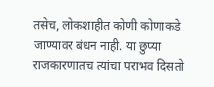तसेच, लोकशाहीत कोणी कोणाकडे जाण्यावर बंधन नाही. या छुप्या राजकारणातच त्यांचा पराभव दिसतो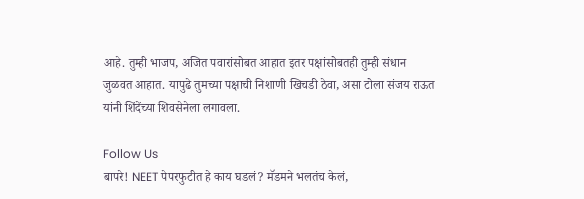आहे. तुम्ही भाजप, अजित पवारांसोबत आहात इतर पक्षांसोबतही तुम्ही संधान जुळवत आहात. यापुढे तुमच्या पक्षाची निशाणी खिचडी ठेवा, असा टोला संजय राऊत यांनी शिंदेंच्या शिवसेनेला लगावला.

Follow Us
बापरे! NEET पेपरफुटीत हे काय घडलं? मॅडमने भलतंच केलं,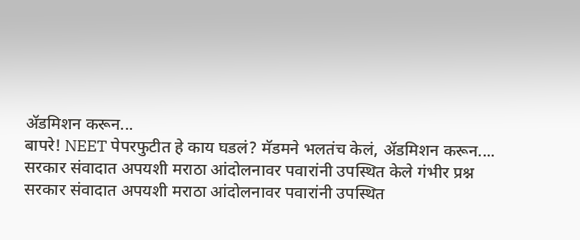ॲडमिशन करून...
बापरे! NEET पेपरफुटीत हे काय घडलं? मॅडमने भलतंच केलं, ॲडमिशन करून....
सरकार संवादात अपयशी मराठा आंदोलनावर पवारांनी उपस्थित केले गंभीर प्रश्न
सरकार संवादात अपयशी मराठा आंदोलनावर पवारांनी उपस्थित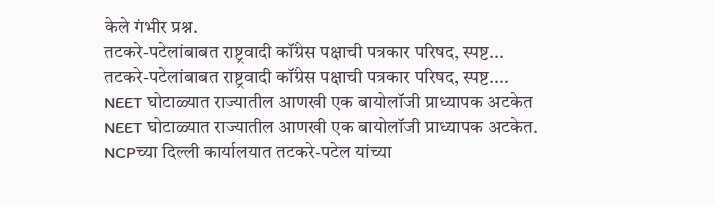केले गंभीर प्रश्न.
तटकरे-पटेलांबाबत राष्ट्रवादी कॉंग्रेस पक्षाची पत्रकार परिषद, स्पष्ट...
तटकरे-पटेलांबाबत राष्ट्रवादी कॉंग्रेस पक्षाची पत्रकार परिषद, स्पष्ट....
NEET घोटाळ्यात राज्यातील आणखी एक बायोलॉजी प्राध्यापक अटकेत
NEET घोटाळ्यात राज्यातील आणखी एक बायोलॉजी प्राध्यापक अटकेत.
NCPच्या दिल्ली कार्यालयात तटकरे-पटेल यांच्या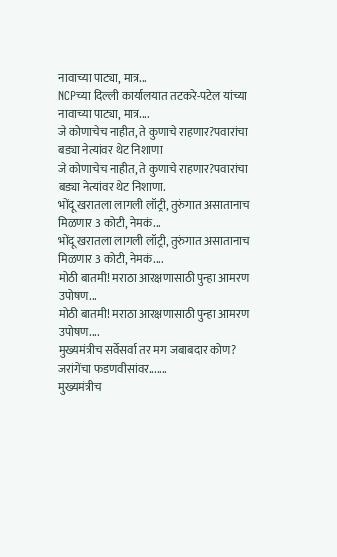नावाच्या पाट्या, मात्र...
NCPच्या दिल्ली कार्यालयात तटकरे-पटेल यांच्या नावाच्या पाट्या, मात्र....
जे कोणाचेच नाहीत, ते कुणाचे राहणार?पवारांचा बड्या नेत्यांवर थेट निशाणा
जे कोणाचेच नाहीत, ते कुणाचे राहणार?पवारांचा बड्या नेत्यांवर थेट निशाणा.
भोंदू खरातला लागली लॉट्री, तुरुंगात असातानाच मिळणार 3 कोटी, नेमकं...
भोंदू खरातला लागली लॉट्री, तुरुंगात असातानाच मिळणार 3 कोटी, नेमकं....
मोठी बातमी! मराठा आरक्षणासाठी पुन्हा आमरण उपोषण...
मोठी बातमी! मराठा आरक्षणासाठी पुन्हा आमरण उपोषण....
मुख्यमंत्रीच सर्वेसर्वा तर मग जबाबदार कोण? जरांगेंचा फडणवीसांवर.......
मुख्यमंत्रीच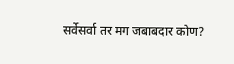सर्वेसर्वा तर मग जबाबदार कोण?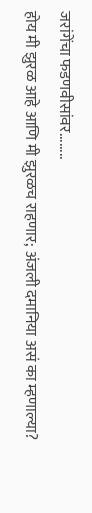जरांगेंचा फडणवीसांवर........
होय मी झुरळ आहे आणि मी झुरळच राहणार; अंजली दमानिया असं का म्हणाल्या?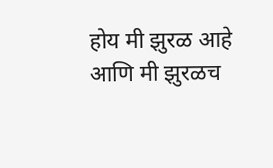होय मी झुरळ आहे आणि मी झुरळच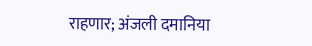राहणार; अंजली दमानिया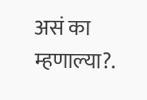असं का म्हणाल्या?.